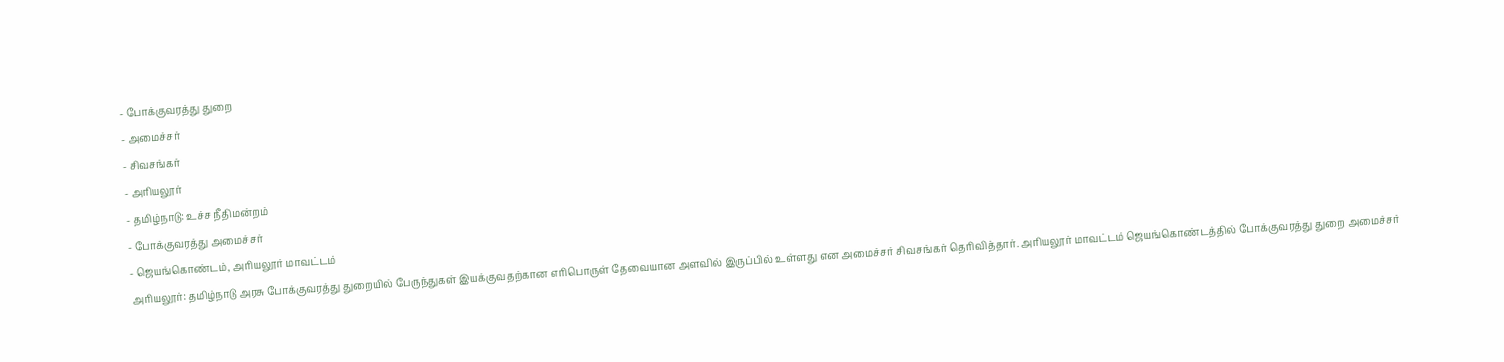- போக்குவரத்து துறை
- அமைச்சர்
- சிவசங்கர்
- அரியலூர்
- தமிழ்நாடு: உச்ச நீதிமன்றம்
- போக்குவரத்து அமைச்சர்
- ஜெயங்கொண்டம், அரியலூர் மாவட்டம்
அரியலூர்: தமிழ்நாடு அரசு போக்குவரத்து துறையில் பேருந்துகள் இயக்குவதற்கான எரிபொருள் தேவையான அளவில் இருப்பில் உள்ளது என அமைச்சர் சிவசங்கர் தெரிவித்தார். அரியலூர் மாவட்டம் ஜெயங்கொண்டத்தில் போக்குவரத்து துறை அமைச்சர்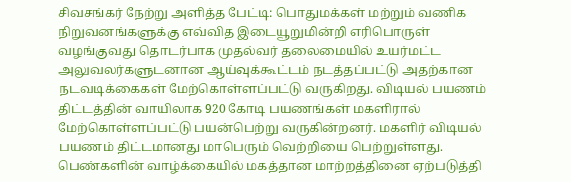சிவசங்கர் நேற்று அளித்த பேட்டி: பொதுமக்கள் மற்றும் வணிக நிறுவனங்களுக்கு எவ்வித இடையூறுமின்றி எரிபொருள் வழங்குவது தொடர்பாக முதல்வர் தலைமையில் உயர்மட்ட அலுவலர்களுடனான ஆய்வுக்கூட்டம் நடத்தப்பட்டு அதற்கான நடவடிக்கைகள் மேற்கொள்ளப்பட்டு வருகிறது. விடியல் பயணம் திட்டத்தின் வாயிலாக 920 கோடி பயணங்கள் மகளிரால் மேற்கொள்ளப்பட்டு பயன்பெற்று வருகின்றனர். மகளிர் விடியல் பயணம் திட்டமானது மாபெரும் வெற்றியை பெற்றுள்ளது. பெண்களின் வாழ்க்கையில் மகத்தான மாற்றத்தினை ஏற்படுத்தி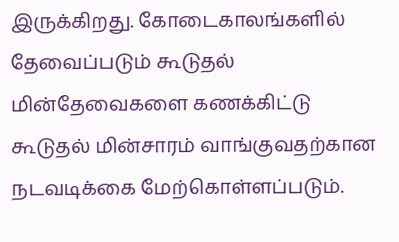இருக்கிறது. கோடைகாலங்களில் தேவைப்படும் கூடுதல் மின்தேவைகளை கணக்கிட்டு கூடுதல் மின்சாரம் வாங்குவதற்கான நடவடிக்கை மேற்கொள்ளப்படும்.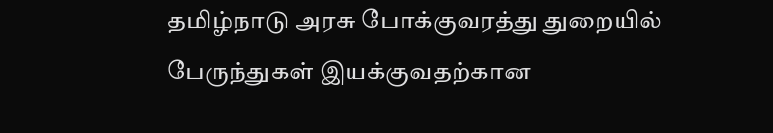தமிழ்நாடு அரசு போக்குவரத்து துறையில் பேருந்துகள் இயக்குவதற்கான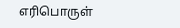எரிபொருள்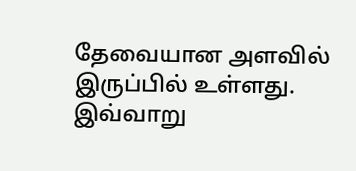தேவையான அளவில் இருப்பில் உள்ளது. இவ்வாறு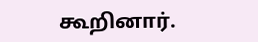கூறினார்.